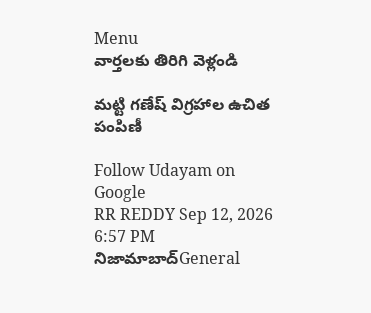Menu
వార్తలకు తిరిగి వెళ్లండి

మట్టి గణేష్ విగ్రహాల ఉచిత పంపిణీ

Follow Udayam on Google
RR REDDY Sep 12, 2026 6:57 PM నిజామాబాద్General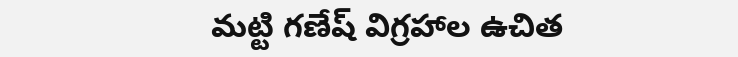మట్టి గణేష్ విగ్రహాల ఉచిత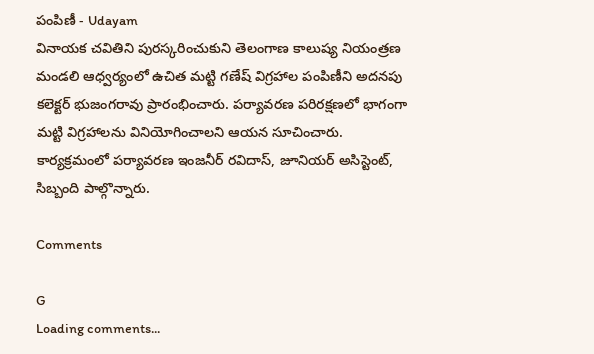పంపిణీ - Udayam
వినాయక చవితిని పురస్కరించుకుని తెలంగాణ కాలుష్య నియంత్రణ మండలి ఆధ్వర్యంలో ఉచిత మట్టి గణేష్ విగ్రహాల పంపిణీని అదనపు కలెక్టర్ భుజంగరావు ప్రారంభించారు. పర్యావరణ పరిరక్షణలో భాగంగా మట్టి విగ్రహాలను వినియోగించాలని ఆయన సూచించారు. కార్యక్రమంలో పర్యావరణ ఇంజనీర్ రవిదాస్, జూనియర్ అసిస్టెంట్, సిబ్బంది పాల్గొన్నారు.

Comments

G
Loading comments...